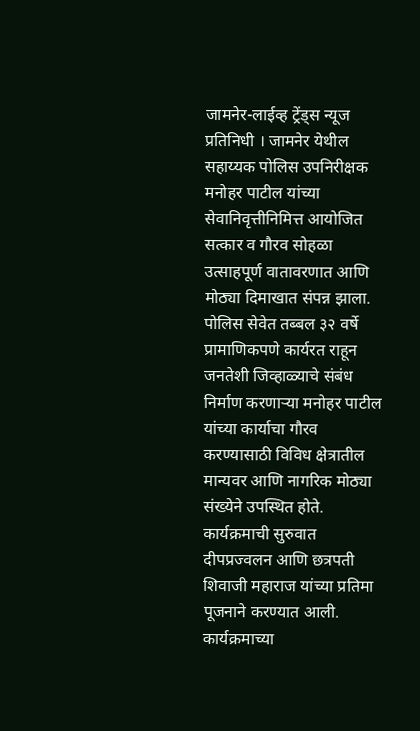जामनेर-लाईव्ह ट्रेंड्स न्यूज प्रतिनिधी । जामनेर येथील सहाय्यक पोलिस उपनिरीक्षक मनोहर पाटील यांच्या सेवानिवृत्तीनिमित्त आयोजित सत्कार व गौरव सोहळा उत्साहपूर्ण वातावरणात आणि मोठ्या दिमाखात संपन्न झाला. पोलिस सेवेत तब्बल ३२ वर्षे प्रामाणिकपणे कार्यरत राहून जनतेशी जिव्हाळ्याचे संबंध निर्माण करणाऱ्या मनोहर पाटील यांच्या कार्याचा गौरव करण्यासाठी विविध क्षेत्रातील मान्यवर आणि नागरिक मोठ्या संख्येने उपस्थित होते.
कार्यक्रमाची सुरुवात दीपप्रज्वलन आणि छत्रपती शिवाजी महाराज यांच्या प्रतिमा पूजनाने करण्यात आली. कार्यक्रमाच्या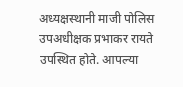अध्यक्षस्थानी माजी पोलिस उपअधीक्षक प्रभाकर रायते उपस्थित होते. आपल्या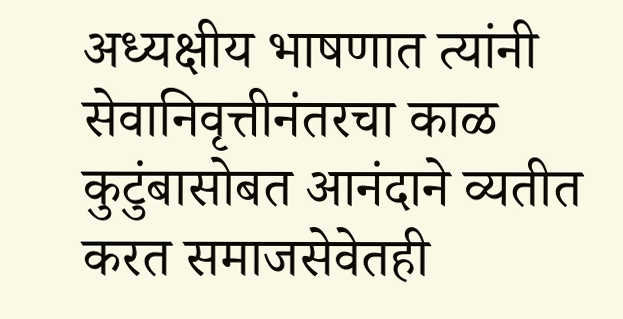अध्यक्षीय भाषणात त्यांनी सेवानिवृत्तीनंतरचा काळ कुटुंबासोबत आनंदाने व्यतीत करत समाजसेवेतही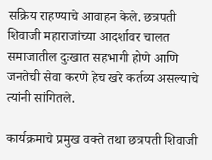सक्रिय राहण्याचे आवाहन केले. छत्रपती शिवाजी महाराजांच्या आदर्शावर चालत समाजातील दुःखात सहभागी होणे आणि जनतेची सेवा करणे हेच खरे कर्तव्य असल्याचे त्यांनी सांगितले.

कार्यक्रमाचे प्रमुख वक्ते तथा छत्रपती शिवाजी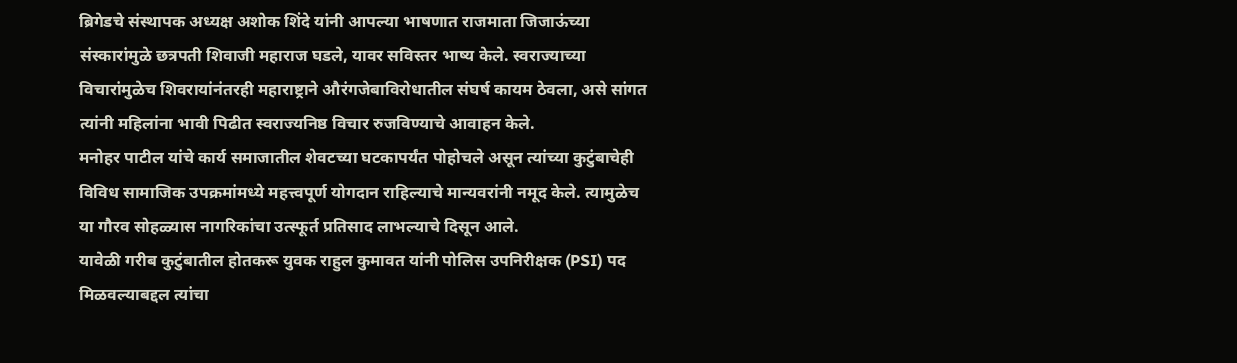ब्रिगेडचे संस्थापक अध्यक्ष अशोक शिंदे यांनी आपल्या भाषणात राजमाता जिजाऊंच्या संस्कारांमुळे छत्रपती शिवाजी महाराज घडले, यावर सविस्तर भाष्य केले. स्वराज्याच्या विचारांमुळेच शिवरायांनंतरही महाराष्ट्राने औरंगजेबाविरोधातील संघर्ष कायम ठेवला, असे सांगत त्यांनी महिलांना भावी पिढीत स्वराज्यनिष्ठ विचार रुजविण्याचे आवाहन केले.
मनोहर पाटील यांचे कार्य समाजातील शेवटच्या घटकापर्यंत पोहोचले असून त्यांच्या कुटुंबाचेही विविध सामाजिक उपक्रमांमध्ये महत्त्वपूर्ण योगदान राहिल्याचे मान्यवरांनी नमूद केले. त्यामुळेच या गौरव सोहळ्यास नागरिकांचा उत्स्फूर्त प्रतिसाद लाभल्याचे दिसून आले.
यावेळी गरीब कुटुंबातील होतकरू युवक राहुल कुमावत यांनी पोलिस उपनिरीक्षक (PSI) पद मिळवल्याबद्दल त्यांचा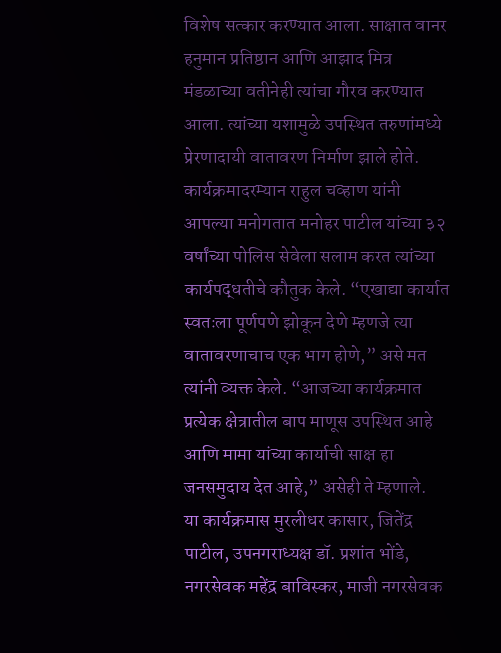विशेष सत्कार करण्यात आला. साक्षात वानर हनुमान प्रतिष्ठान आणि आझाद मित्र मंडळाच्या वतीनेही त्यांचा गौरव करण्यात आला. त्यांच्या यशामुळे उपस्थित तरुणांमध्ये प्रेरणादायी वातावरण निर्माण झाले होते.
कार्यक्रमादरम्यान राहुल चव्हाण यांनी आपल्या मनोगतात मनोहर पाटील यांच्या ३२ वर्षांच्या पोलिस सेवेला सलाम करत त्यांच्या कार्यपद्धतीचे कौतुक केले. “एखाद्या कार्यात स्वतःला पूर्णपणे झोकून देणे म्हणजे त्या वातावरणाचाच एक भाग होणे,” असे मत त्यांनी व्यक्त केले. “आजच्या कार्यक्रमात प्रत्येक क्षेत्रातील बाप माणूस उपस्थित आहे आणि मामा यांच्या कार्याची साक्ष हा जनसमुदाय देत आहे,” असेही ते म्हणाले.
या कार्यक्रमास मुरलीधर कासार, जितेंद्र पाटील, उपनगराध्यक्ष डॉ. प्रशांत भोंडे, नगरसेवक महेंद्र बाविस्कर, माजी नगरसेवक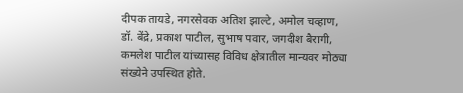दीपक तायडे, नगरसेवक अतिश झाल्टे, अमोल चव्हाण, डॉ. बेंद्रे, प्रकाश पाटील, सुभाष पवार, जगदीश बैरागी, कमलेश पाटील यांच्यासह विविध क्षेत्रातील मान्यवर मोठ्या संख्येने उपस्थित होते.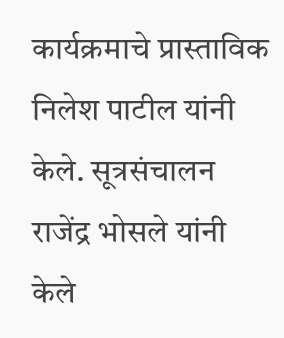कार्यक्रमाचे प्रास्ताविक निलेश पाटील यांनी केले. सूत्रसंचालन राजेंद्र भोसले यांनी केले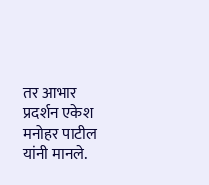तर आभार प्रदर्शन एकेश मनोहर पाटील यांनी मानले.